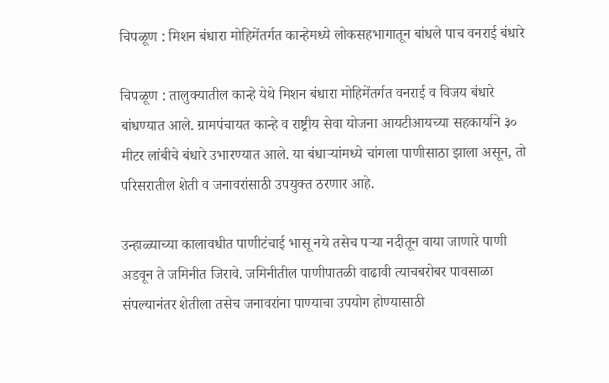चिपळूण : मिशन बंधारा मोहिमेंतर्गत कान्हेमध्ये लोकसहभागातून बांधले पाच वनराई बंधारे

चिपळूण : तालुक्यातील कान्हे येथे मिशन बंधारा मोहिमेंतर्गत वनराई व विजय बंधारे बांधण्यात आले. ग्रामपंचायत कान्हे व राष्ट्रीय सेवा योजना आयटीआयच्या सहकार्याने ३० मीटर लांबीचे बंधारे उभारण्यात आले. या बंधाऱ्यांमध्ये चांगला पाणीसाठा झाला असून, तो परिसरातील शेती व जनावरांसाठी उपयुक्त ठरणार आहे.

उन्हाळ्याच्या कालावधीत पाणीटंचाई भासू नये तसेच पऱ्या नदीतून वाया जाणारे पाणी अडवून ते जमिनीत जिरावे. जमिनीतील पाणीपातळी वाढावी त्याचबरोबर पावसाळा संपल्यानंतर शेतीला तसेच जनावरांना पाण्याचा उपयोग होण्यासाठी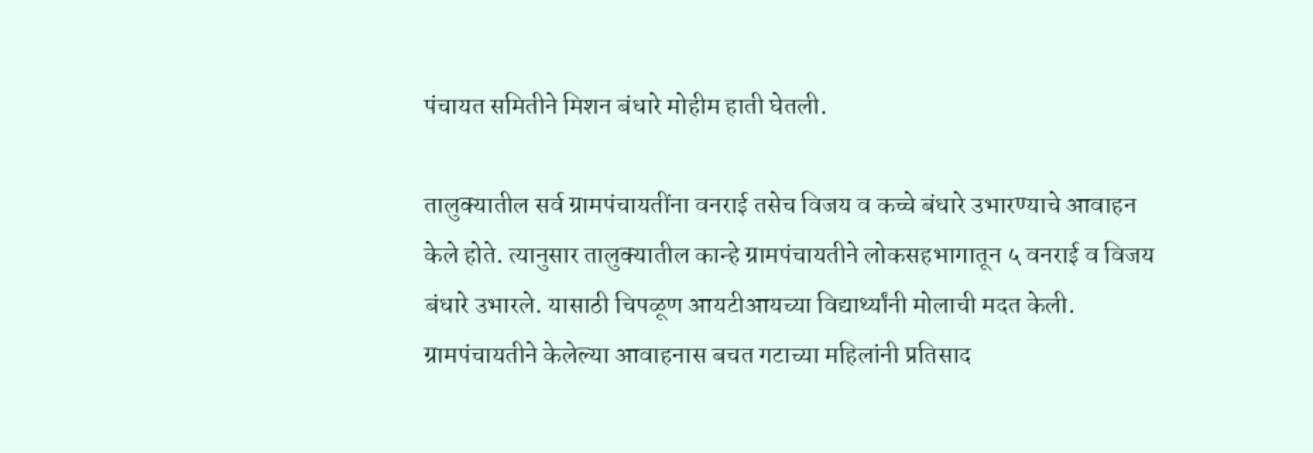पंचायत समितीने मिशन बंधारे मोहीम हाती घेतली.

तालुक्यातील सर्व ग्रामपंचायतींना वनराई तसेच विजय व कच्चे बंधारे उभारण्याचे आवाहन केले होते. त्यानुसार तालुक्यातील कान्हे ग्रामपंचायतीने लोकसह‌भागातून ५ वनराई व विजय बंधारे उभारले. यासाठी चिपळूण आयटीआयच्या विद्यार्थ्यांनी मोलाची मदत केली. ग्रामपंचायतीने केलेल्या आवाहनास बचत गटाच्या महिलांनी प्रतिसाद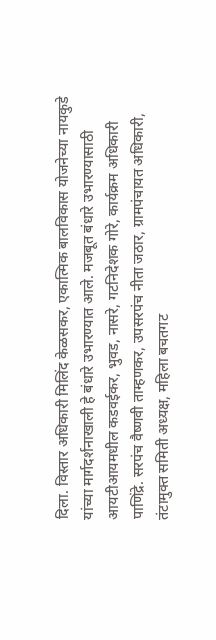दिला. विस्तार अधिकारी मिलिंद केळसकर, एकात्मिक बालविकास योजनेच्या नायकुडे यांच्या मार्गदर्शनाखाली हे बंधारे उभारण्यात आले. मजबूत बंधारे उभारण्यासाठी आयटीआयमधील कडवईकर, भुवड, नासरे, गटनिदेशक गोरे, कार्यक्रम अधिकारी पाणिंद्रे. सरपंच वैष्णवी ताम्हणकर, उपसरपंच नीता जठार, ग्रामपंचायत अधिकारी, तंटामुक्त समिती अध्यक्ष, महिला बचतगट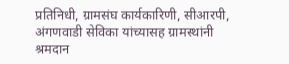प्रतिनिधी, ग्रामसंघ कार्यकारिणी, सीआरपी, अंगणवाडी सेविका यांच्यासह ग्रामस्थांनी श्रमदान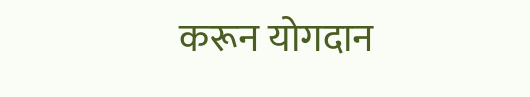करून योगदान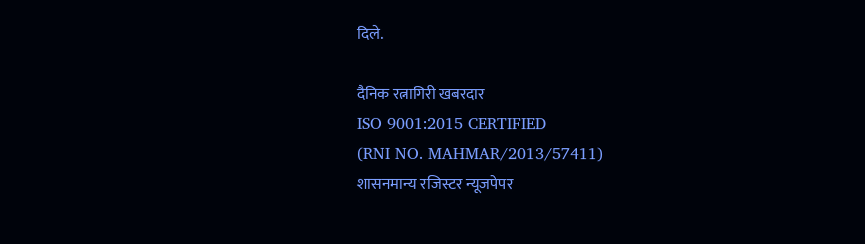दिले.

दैनिक रत्नागिरी खबरदार
ISO 9001:2015 CERTIFIED
(RNI NO. MAHMAR/2013/57411)
शासनमान्य रजिस्टर न्यूजपेपर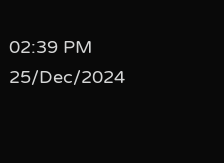02:39 PM 25/Dec/2024